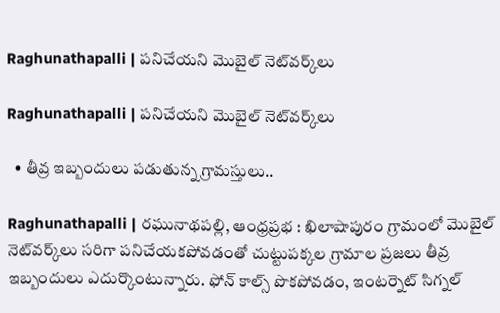Raghunathapalli | పనిచేయని మొబైల్ నెట్‌వర్క్‌లు

Raghunathapalli | పనిచేయని మొబైల్ నెట్‌వర్క్‌లు

  • తీవ్ర ఇబ్బందులు పడుతున్న గ్రామస్తులు..

Raghunathapalli | రఘునాథపల్లి, ఆంధ్రప్రభ : ఖిలాషాపురం గ్రామంలో మొబైల్ నెట్‌వర్క్‌లు సరిగా పనిచేయకపోవడంతో చుట్టుపక్కల గ్రామాల ప్రజలు తీవ్ర ఇబ్బందులు ఎదుర్కొంటున్నారు. ఫోన్ కాల్స్ పొకపోవడం, ఇంటర్నెట్ సిగ్నల్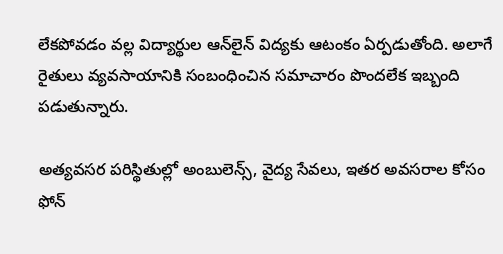లేకపోవడం వల్ల విద్యార్థుల ఆన్‌లైన్ విద్యకు ఆటంకం ఏర్పడుతోంది. అలాగే రైతులు వ్యవసాయానికి సంబంధించిన సమాచారం పొందలేక ఇబ్బంది పడుతున్నారు.

అత్యవసర పరిస్థితుల్లో అంబులెన్స్, వైద్య సేవలు, ఇతర అవసరాల కోసం ఫోన్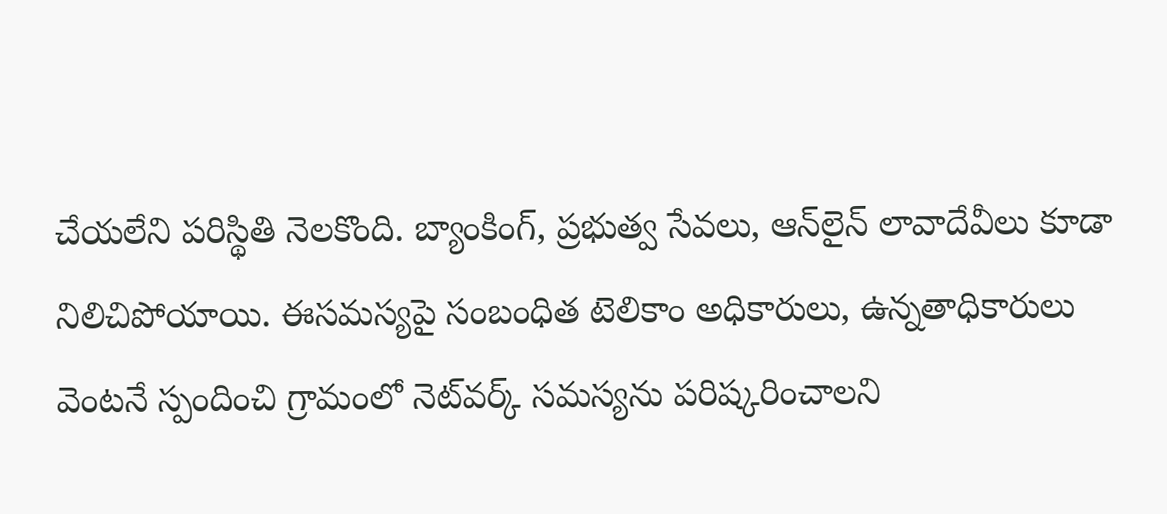చేయలేని పరిస్థితి నెలకొంది. బ్యాంకింగ్, ప్రభుత్వ సేవలు, ఆన్‌లైన్ లావాదేవీలు కూడా నిలిచిపోయాయి. ఈసమస్యపై సంబంధిత టెలికాం అధికారులు, ఉన్నతాధికారులు వెంటనే స్పందించి గ్రామంలో నెట్‌వర్క్ సమస్యను పరిష్కరించాలని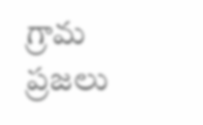గ్రామ ప్రజలు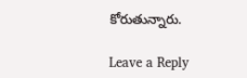కోరుతున్నారు.

Leave a Reply